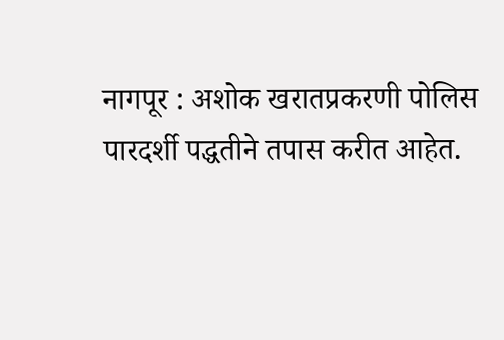नागपूर : अशोक खरातप्रकरणी पोलिस पारदर्शी पद्धतीने तपास करीत आहेत.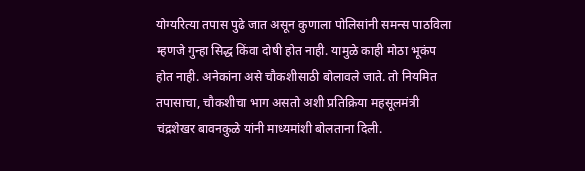योग्यरित्या तपास पुढे जात असून कुणाला पोलिसांनी समन्स पाठविला म्हणजे गुन्हा सिद्ध किंवा दोषी होत नाही. यामुळे काही मोठा भूकंप होत नाही. अनेकांना असे चौकशीसाठी बोलावले जाते. तो नियमित तपासाचा, चौकशीचा भाग असतो अशी प्रतिक्रिया महसूलमंत्री चंद्रशेखर बावनकुळे यांनी माध्यमांशी बोलताना दिली.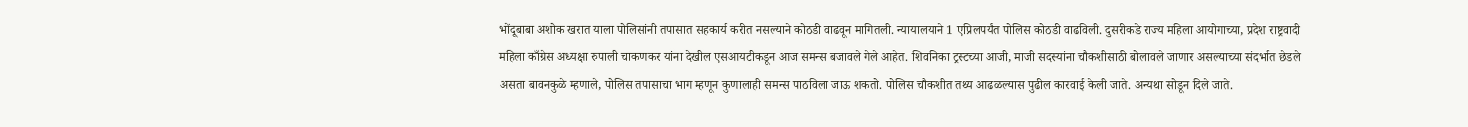भोंदूबाबा अशोक खरात याला पोलिसांनी तपासात सहकार्य करीत नसल्याने कोठडी वाढवून मागितली. न्यायालयाने 1 एप्रिलपर्यंत पोलिस कोठडी वाढविली. दुसरीकडे राज्य महिला आयोगाच्या, प्रदेश राष्ट्रवादी महिला काँग्रेस अध्यक्षा रुपाली चाकणकर यांना देखील एसआयटीकडून आज समन्स बजावले गेले आहेत. शिवनिका ट्रस्टच्या आजी, माजी सदस्यांना चौकशीसाठी बोलावले जाणार असल्याच्या संदर्भात छेडले असता बावनकुळे म्हणाले, पोलिस तपासाचा भाग म्हणून कुणालाही समन्स पाठविला जाऊ शकतो. पोलिस चौकशीत तथ्य आढळल्यास पुढील कारवाई केली जाते. अन्यथा सोडून दिले जाते.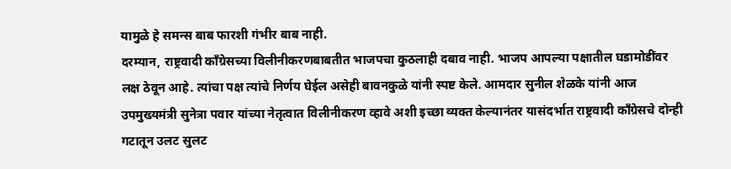यामुळे हे समन्स बाब फारशी गंभीर बाब नाही.
दरम्यान, राष्ट्रवादी काँग्रेसच्या विलीनीकरणबाबतीत भाजपचा कुठलाही दबाव नाही. भाजप आपल्या पक्षातील घडामोडींवर लक्ष ठेवून आहे. त्यांचा पक्ष त्यांचे निर्णय घेईल असेही बावनकुळे यांनी स्पष्ट केले. आमदार सुनील शेळके यांनी आज उपमुख्यमंत्री सुनेत्रा पवार यांच्या नेतृत्वात विलीनीकरण व्हावे अशी इच्छा व्यक्त केल्यानंतर यासंदर्भात राष्ट्रवादी काँग्रेसचे दोन्ही गटातून उलट सुलट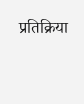प्रतिक्रिया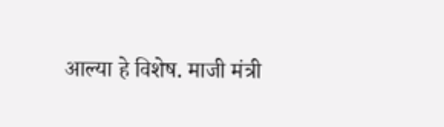आल्या हे विशेष. माजी मंत्री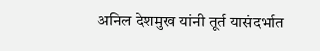अनिल देशमुख यांनी तूर्त यासंदर्भात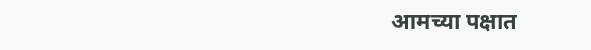आमच्या पक्षात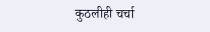कुठलीही चर्चा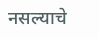नसल्याचे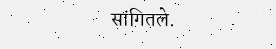सांगितले.